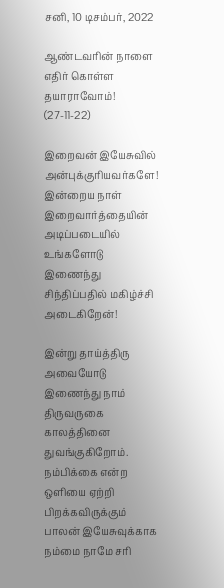சனி, 10 டிசம்பர், 2022

ஆண்டவரின் நாளை எதிர் கொள்ள தயாராவோம்! (27-11-22)

இறைவன் இயேசுவில் அன்புக்குரியவர்களே!  இன்றைய நாள் இறைவார்த்தையின் அடிப்படையில் உங்களோடு இணைந்து சிந்திப்பதில் மகிழ்ச்சி அடைகிறேன்!

இன்று தாய்த்திரு அவையோடு இணைந்து நாம் திருவருகை காலத்தினை துவங்குகிறோம். நம்பிக்கை என்ற ஒளியை ஏற்றி பிறக்கவிருக்கும் பாலன் இயேசுவுக்காக நம்மை நாமே சரி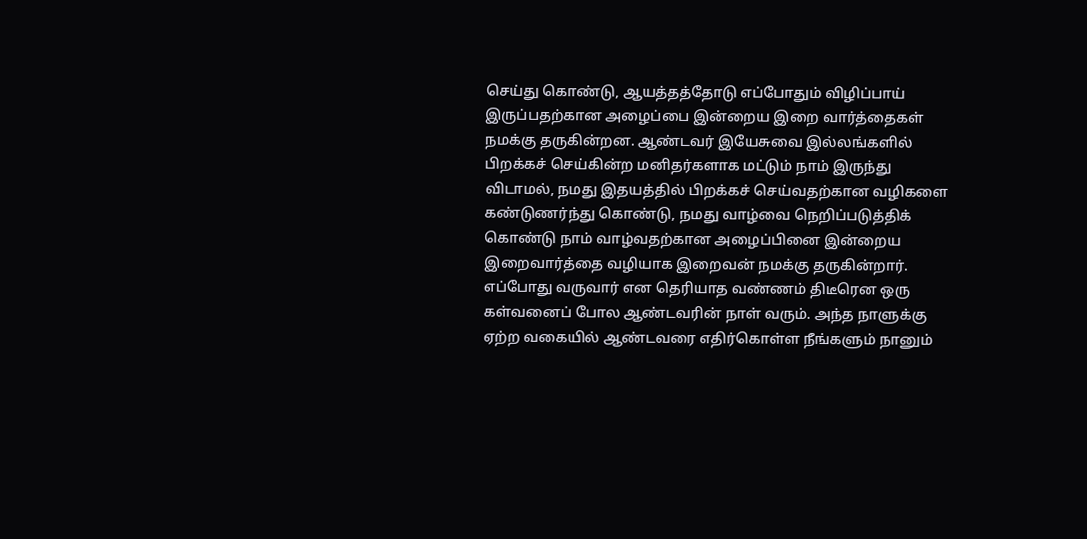செய்து கொண்டு, ஆயத்தத்தோடு எப்போதும் விழிப்பாய் இருப்பதற்கான அழைப்பை இன்றைய இறை வார்த்தைகள் நமக்கு தருகின்றன. ஆண்டவர் இயேசுவை இல்லங்களில் பிறக்கச் செய்கின்ற மனிதர்களாக மட்டும் நாம் இருந்து விடாமல், நமது இதயத்தில் பிறக்கச் செய்வதற்கான வழிகளை கண்டுணர்ந்து கொண்டு, நமது வாழ்வை நெறிப்படுத்திக் கொண்டு நாம் வாழ்வதற்கான அழைப்பினை இன்றைய இறைவார்த்தை வழியாக இறைவன் நமக்கு தருகின்றார்.  எப்போது வருவார் என தெரியாத வண்ணம் திடீரென ஒரு கள்வனைப் போல ஆண்டவரின் நாள் வரும். அந்த நாளுக்கு ஏற்ற வகையில் ஆண்டவரை எதிர்கொள்ள நீங்களும் நானும்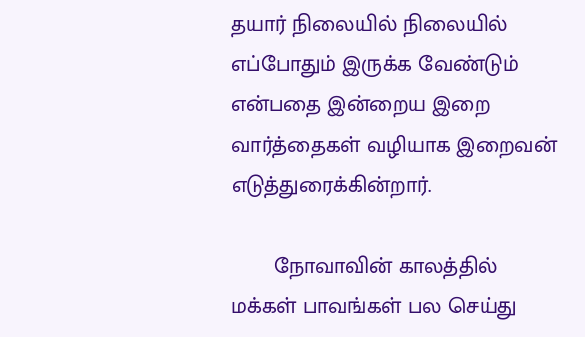தயார் நிலையில் நிலையில் எப்போதும் இருக்க வேண்டும் என்பதை இன்றைய இறை வார்த்தைகள் வழியாக இறைவன் எடுத்துரைக்கின்றார்.

       நோவாவின் காலத்தில் மக்கள் பாவங்கள் பல செய்து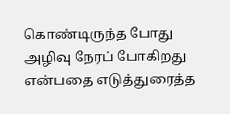கொண்டிருந்த போது அழிவு நேரப் போகிறது என்பதை எடுத்துரைத்த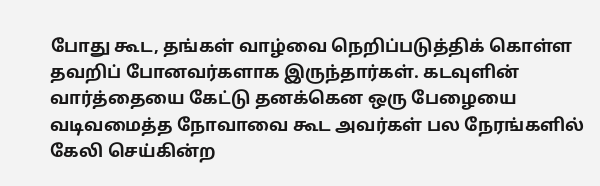போது கூட, தங்கள் வாழ்வை நெறிப்படுத்திக் கொள்ள தவறிப் போனவர்களாக இருந்தார்கள். கடவுளின் வார்த்தையை கேட்டு தனக்கென ஒரு பேழையை வடிவமைத்த நோவாவை கூட அவர்கள் பல நேரங்களில் கேலி செய்கின்ற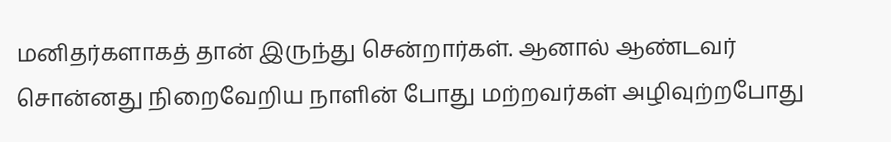மனிதர்களாகத் தான் இருந்து சென்றார்கள். ஆனால் ஆண்டவர் சொன்னது நிறைவேறிய நாளின் போது மற்றவர்கள் அழிவுற்றபோது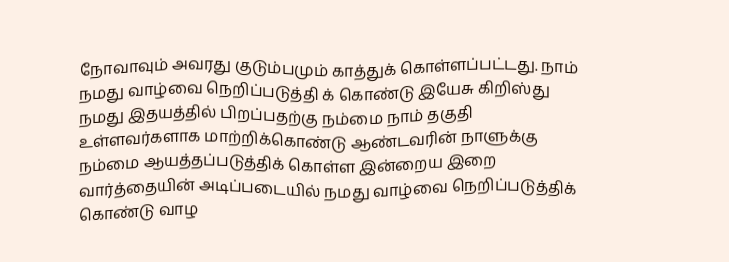நோவாவும் அவரது குடும்பமும் காத்துக் கொள்ளப்பட்டது. நாம் நமது வாழ்வை நெறிப்படுத்தி க் கொண்டு இயேசு கிறிஸ்து நமது இதயத்தில் பிறப்பதற்கு நம்மை நாம் தகுதி உள்ளவர்களாக மாற்றிக்கொண்டு ஆண்டவரின் நாளுக்கு நம்மை ஆயத்தப்படுத்திக் கொள்ள இன்றைய இறை வார்த்தையின் அடிப்படையில் நமது வாழ்வை நெறிப்படுத்திக் கொண்டு வாழ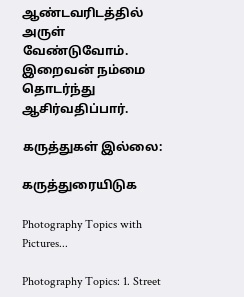ஆண்டவரிடத்தில் அருள் வேண்டுவோம். இறைவன் நம்மை தொடர்ந்து ஆசிர்வதிப்பார்.

கருத்துகள் இல்லை:

கருத்துரையிடுக

Photography Topics with Pictures...

Photography Topics: 1. Street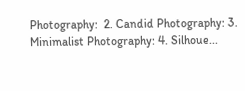Photography:  2. Candid Photography: 3. Minimalist Photography: 4. Silhoue...